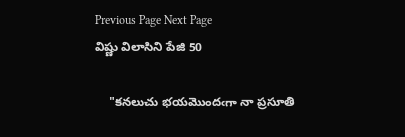Previous Page Next Page
విష్ణు విలాసిని పేజి 50

    "కనలుచు భయమొందఁగా నా ప్రసూతి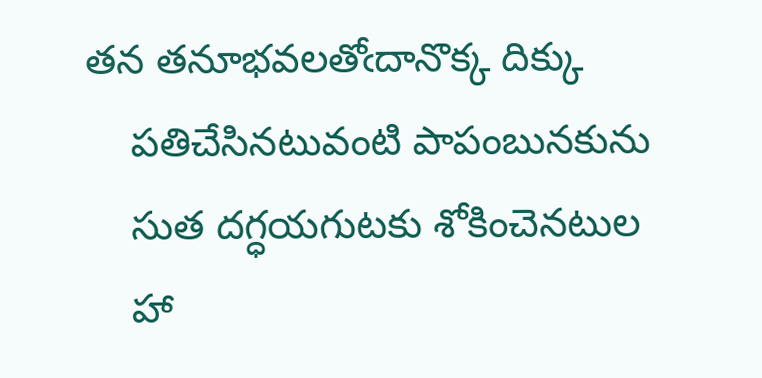తన తనూభవలతోఁదానొక్క దిక్కు
    పతిచేసినటువంటి పాపంబునకును
    సుత దగ్ధయగుటకు శోకించెనటుల
    హా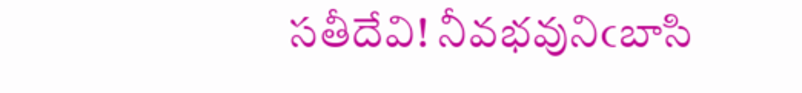సతీదేవి! నీవభవునిఁబాసి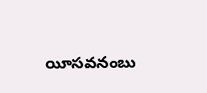యీసవనంబు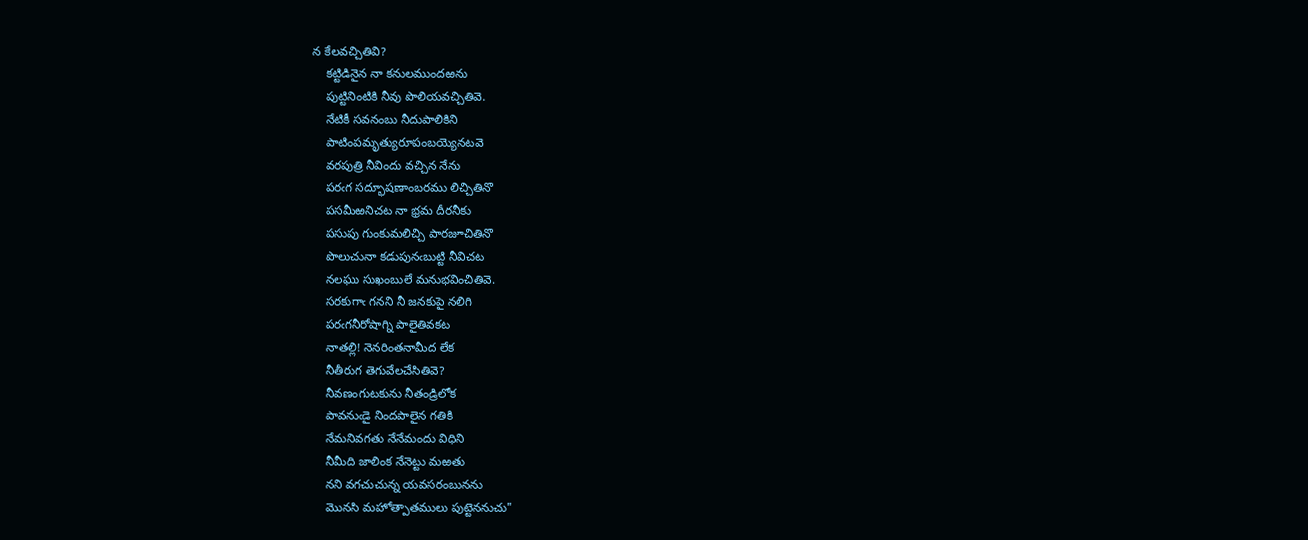న కేలవచ్చితివి?
    కట్టిడినైన నా కనులముందఱను
    పుట్టినింటికి నీవు పొలియవచ్చితివె.
    నేటికీ సవనంబు నీదుపాలికిని
    పాటింపమృత్యురూపంబయ్యెనటవె
    వరపుత్రి నీవిందు వచ్చిన నేను
    పరఁగ సద్భూషణాంబరము లిచ్చితినొ
    పసమీఱనిచట నా భ్రమ దీరనీకు
    పసుపు గుంకుమలిచ్చి పారజూచితినొ
    పొలుచునా కడుపునఁబుట్టి నీవిచట
    నలఘు సుఖంబులే మనుభవించితివె.
    సరకుగాఁ గనని నీ జనకుపై నలిగి
    పరఁగనీరోషాగ్ని పాలైతివకట
    నాతల్లి! నెనరింతనామీద లేక
    నీతీరుగ తెగువేలచేసితివె?
    నీవణంగుటకును నీతండ్రిలోక
    పావనుఁడై నిందపాలైన గతికి
    నేమనివగతు నేనేమందు విధిని
    నీమీది జాలింక నేనెట్టు మఱతు
    నని వగచుచున్న యవసరంబునను
    మొనసి మహోత్పాతములు పుట్టెననుచు"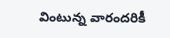వింటున్న వారందరికీ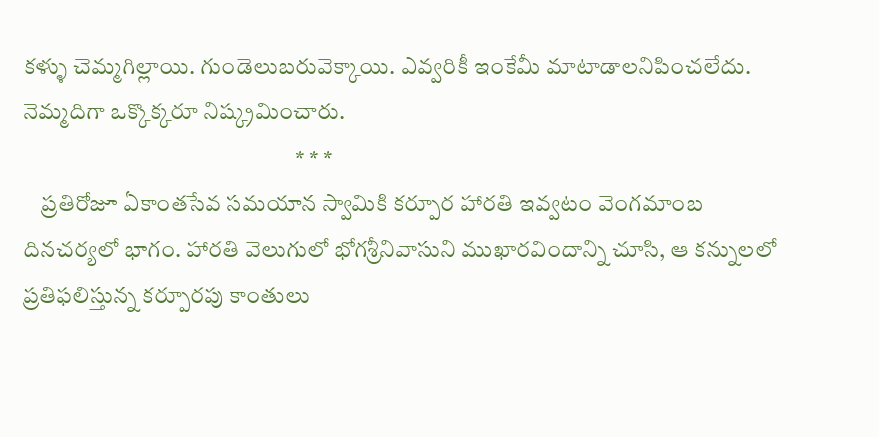కళ్ళు చెమ్మగిల్లాయి. గుండెలుబరువెక్కాయి. ఎవ్వరికీ ఇంకేమీ మాటాడాలనిపించలేదు. నెమ్మదిగా ఒక్కొక్కరూ నిష్క్రమించారు.
                                                           * * *
    ప్రతిరోజూ ఏకాంతసేవ సమయాన స్వామికి కర్పూర హారతి ఇవ్వటం వెంగమాంబ దినచర్యలో భాగం. హారతి వెలుగులో భోగశ్రీనివాసుని ముఖారవిందాన్ని చూసి, ఆ కన్నులలో ప్రతిఫలిస్తున్న కర్పూరపు కాంతులు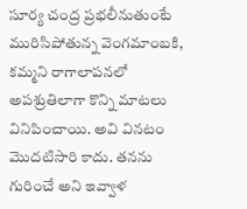సూర్య చంద్ర ప్రభలీనుతుంటే మురిసిపోతున్న వెంగమాంబకి, కమ్మని రాగాలాపనలో అపశ్రుతిలాగా కొన్ని మాటలు వినిపించాయి. అవి వినటం మొదటిసారి కాదు. తనను గురించే అని ఇవ్వాళ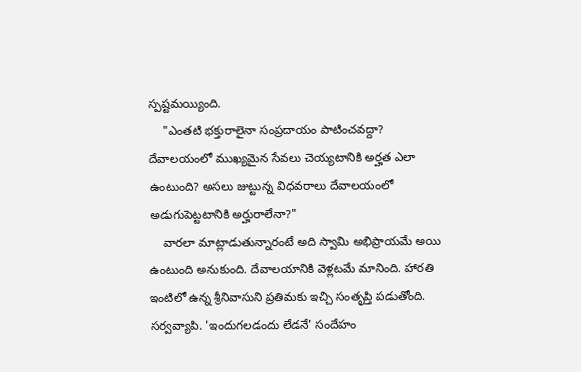స్పష్టమయ్యింది.
    "ఎంతటి భక్తురాలైనా సంప్రదాయం పాటించవద్దా? దేవాలయంలో ముఖ్యమైన సేవలు చెయ్యటానికి అర్హత ఎలా ఉంటుంది? అసలు జుట్టున్న విధవరాలు దేవాలయంలో అడుగుపెట్టటానికి అర్హురాలేనా?"
    వారలా మాట్లాడుతున్నారంటే అది స్వామి అభిప్రాయమే అయి ఉంటుంది అనుకుంది. దేవాలయానికి వెళ్లటమే మానింది. హారతి ఇంటిలో ఉన్న శ్రీనివాసుని ప్రతిమకు ఇచ్చి సంతృప్తి పడుతోంది. సర్వవ్యాపి. 'ఇందుగలడందు లేడనే' సందేహం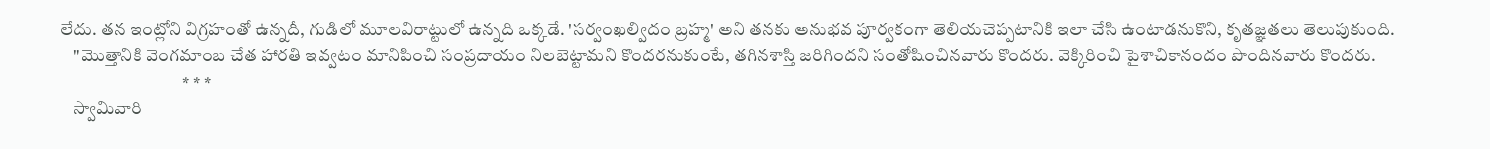లేదు. తన ఇంట్లోని విగ్రహంతో ఉన్నదీ, గుడిలో మూలవిరాట్టులో ఉన్నది ఒక్కడే. 'సర్వంఖల్విదం బ్రహ్మ' అని తనకు అనుభవ పూర్వకంగా తెలియచెప్పటానికి ఇలా చేసి ఉంటాడనుకొని, కృతజ్ఞతలు తెలుపుకుంది.
    "మొత్తానికి వెంగమాంబ చేత హారతి ఇవ్వటం మానిపించి సంప్రదాయం నిలబెట్టామని కొందరనుకుంటే, తగినశాస్తి జరిగిందని సంతోషించినవారు కొందరు. వెక్కిరించి పైశాచికానందం పొందినవారు కొందరు.
                                   * * *
    స్వామివారి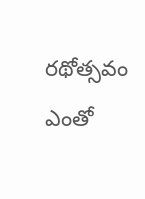రథోత్సవం ఎంతో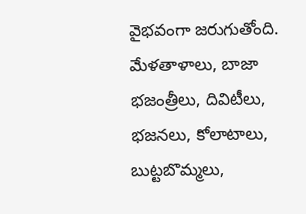వైభవంగా జరుగుతోంది. మేళతాళాలు, బాజా భజంత్రీలు, దివిటీలు, భజనలు, కోలాటాలు, బుట్టబొమ్మలు,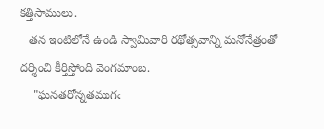కత్తిసాములు.
   తన ఇంటిలోనే ఉండి స్వామివారి రథోత్సవాన్ని మనోనేత్రంతో దర్శించి కీర్తిస్తోంది వెంగమాంబ.
    "ఘనతరోన్నతముగఁ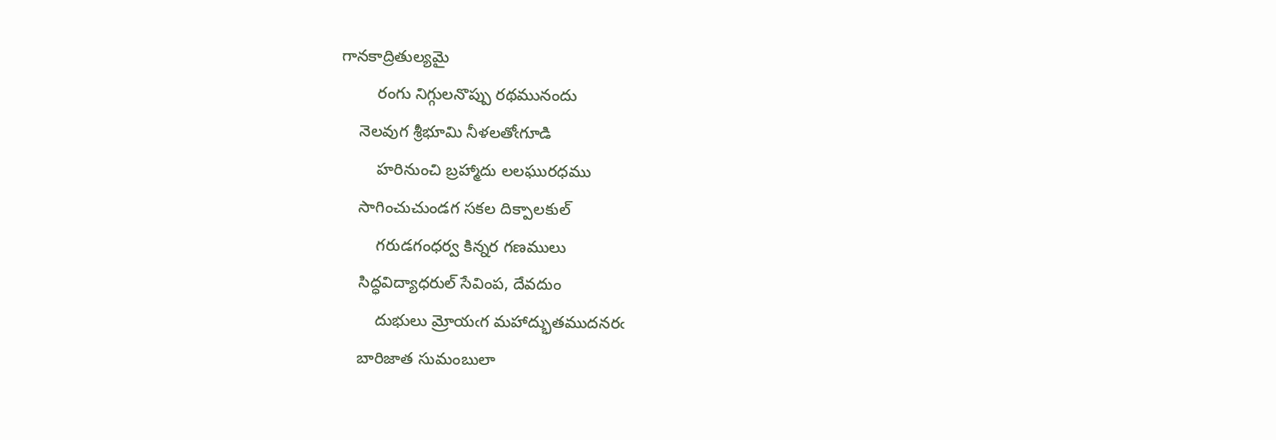గానకాద్రితుల్యమై
        రంగు నిగ్గులనొప్పు రథమునందు
    నెలవుగ శ్రీభూమి నీళలతోఁగూడి
        హరినుంచి బ్రహ్మాదు లలఘురధము
    సాగించుచుండగ సకల దిక్పాలకుల్
        గరుడగంధర్వ కిన్నర గణములు
    సిద్ధవిద్యాధరుల్ సేవింప, దేవదుం
        దుభులు మ్రోయఁగ మహాద్భుతముదనరఁ
    బారిజాత సుమంబులా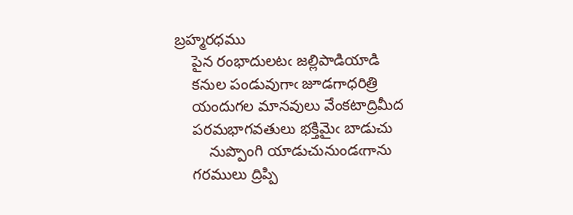బ్రహ్మరధము
    పైన రంభాదులటఁ జల్లిపాడియాడి
    కనుల పండువుగాఁ జూడగాధరిత్రి
    యందుగల మానవులు వేంకటాద్రిమీద
    పరమభాగవతులు భక్తిమైఁ బాడుచు
        నుప్పొంగి యాడుచునుండఁగాను
    గరములు ద్రిప్పి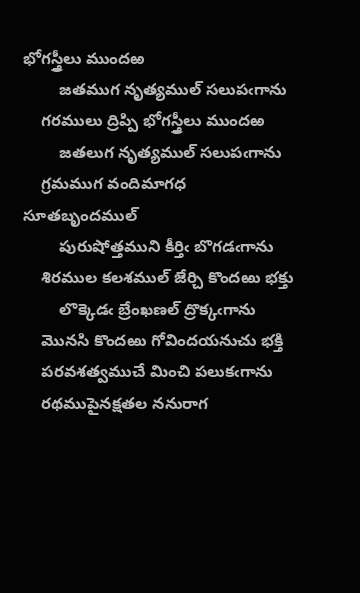భోగస్త్రీలు ముందఱ
        జతముగ నృత్యముల్ సలుపఁగాను
    గరములు ద్రిప్పి భోగస్త్రీలు ముందఱ
        జతలుగ నృత్యముల్ సలుపఁగాను
    గ్రమముగ వందిమాగధ సూతబృందముల్
        పురుషోత్తముని కీర్తిఁ బొగడఁగాను
    శిరముల కలశముల్ జేర్చి కొందఱు భక్తు
        లొక్కెడఁ బ్రేంఖణల్ ద్రొక్కఁగాను
    మొనసి కొందఱు గోవిందయనుచు భక్తి
    పరవశత్వముచే మించి పలుకఁగాను
    రథముపైనక్షతల ననురాగ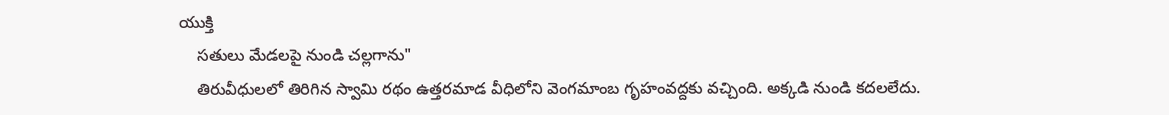యుక్తి
    సతులు మేడలపై నుండి చల్లగాను"
    తిరువీధులలో తిరిగిన స్వామి రథం ఉత్తరమాడ వీధిలోని వెంగమాంబ గృహంవద్దకు వచ్చింది. అక్కడి నుండి కదలలేదు.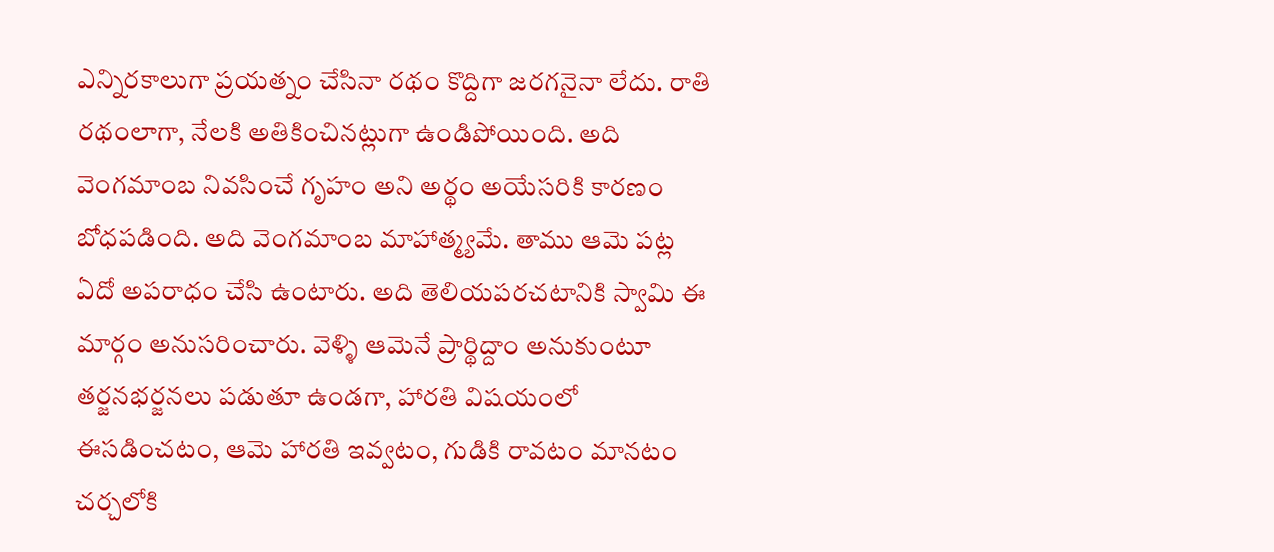ఎన్నిరకాలుగా ప్రయత్నం చేసినా రథం కొద్దిగా జరగనైనా లేదు. రాతి రథంలాగా, నేలకి అతికించినట్లుగా ఉండిపోయింది. అది వెంగమాంబ నివసించే గృహం అని అర్థం అయేసరికి కారణం బోధపడింది. అది వెంగమాంబ మాహాత్మ్యమే. తాము ఆమె పట్ల ఏదో అపరాధం చేసి ఉంటారు. అది తెలియపరచటానికి స్వామి ఈ మార్గం అనుసరించారు. వెళ్ళి ఆమెనే ప్రార్థిద్దాం అనుకుంటూ తర్జనభర్జనలు పడుతూ ఉండగా, హారతి విషయంలో ఈసడించటం, ఆమె హారతి ఇవ్వటం, గుడికి రావటం మానటం చర్చలోకి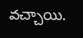వచ్చాయి.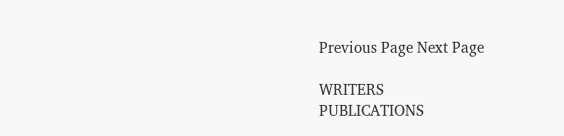Previous Page Next Page

WRITERS
PUBLICATIONS